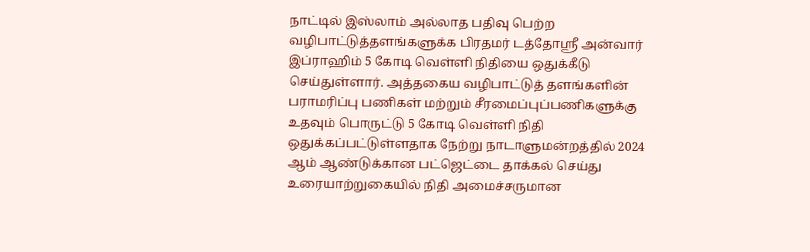நாட்டில் இஸ்லாம் அல்லாத பதிவு பெற்ற வழிபாட்டுத்தளங்களுக்க பிரதமர் டத்தோஸ்ரீ அன்வார் இப்ராஹிம் 5 கோடி வெள்ளி நிதியை ஒதுக்கீடு செய்துள்ளார். அத்தகைய வழிபாட்டுத் தளங்களின் பராமரிப்பு பணிகள் மற்றும் சீரமைப்புப்பணிகளுக்கு உதவும் பொருட்டு 5 கோடி வெள்ளி நிதி ஒதுக்கப்பட்டுள்ளதாக நேற்று நாடாளுமன்றத்தில் 2024 ஆம் ஆண்டுக்கான பட்ஜெட்டை தாக்கல் செய்து உரையாற்றுகையில் நிதி அமைச்சருமான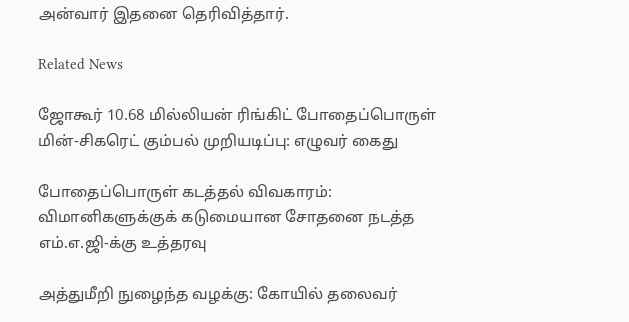அன்வார் இதனை தெரிவித்தார்.

Related News

ஜோகூர் 10.68 மில்லியன் ரிங்கிட் போதைப்பொருள் மின்-சிகரெட் கும்பல் முறியடிப்பு: எழுவர் கைது

போதைப்பொருள் கடத்தல் விவகாரம்: விமானிகளுக்குக் கடுமையான சோதனை நடத்த எம்.எ.ஜி-க்கு உத்தரவு

அத்துமீறி நுழைந்த வழக்கு: கோயில் தலைவர்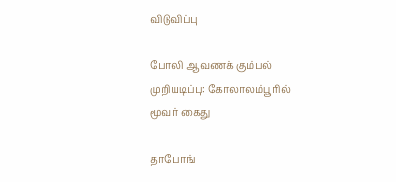விடுவிப்பு

போலி ஆவணக் கும்பல் முறியடிப்பு: கோலாலம்பூரில் மூவர் கைது

தாபோங்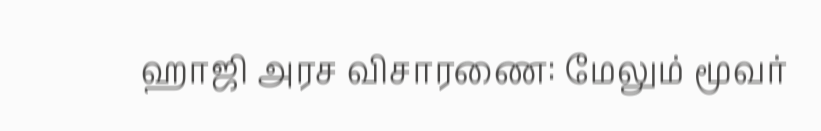ஹாஜி அரச விசாரணை: மேலும் மூவர்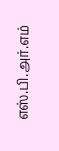எஸ்.பி.அர்.எம்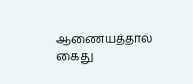ஆணையத்தால் கைது